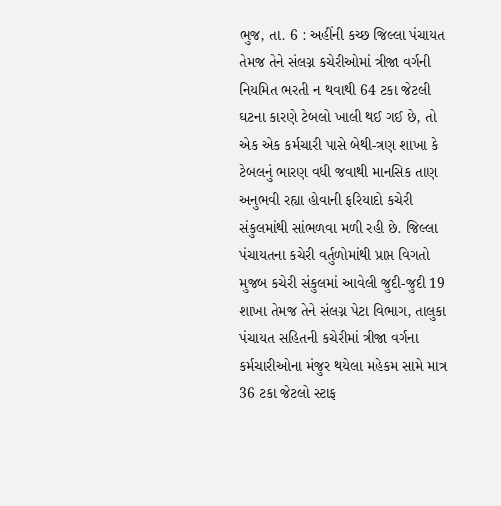ભુજ, તા. 6 : અહીંની કચ્છ જિલ્લા પંચાયત તેમજ તેને સંલગ્ન કચેરીઓમાં ત્રીજા વર્ગની નિયમિત ભરતી ન થવાથી 64 ટકા જેટલી ઘટના કારણે ટેબલો ખાલી થઈ ગઈ છે, તો એક એક કર્મચારી પાસે બેથી-ત્રણ શાખા કે ટેબલનું ભારણ વધી જવાથી માનસિક તાણ અનુભવી રહ્યા હોવાની ફરિયાદો કચેરી સંકુલમાંથી સાંભળવા મળી રહી છે. જિલ્લા પંચાયતના કચેરી વર્તુળોમાંથી પ્રાપ્ત વિગતો મુજબ કચેરી સંકુલમાં આવેલી જુદી-જુદી 19 શાખા તેમજ તેને સંલગ્ન પેટા વિભાગ, તાલુકા પંચાયત સહિતની કચેરીમાં ત્રીજા વર્ગના કર્મચારીઓના મંજુર થયેલા મહેકમ સામે માત્ર 36 ટકા જેટલો સ્ટાફ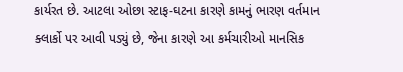કાર્યરત છે. આટલા ઓછા સ્ટાફ-ઘટના કારણે કામનું ભારણ વર્તમાન ક્લાર્કો પર આવી પડ્યું છે, જેના કારણે આ કર્મચારીઓ માનસિક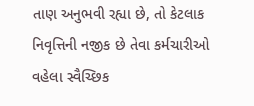તાણ અનુભવી રહ્યા છે, તો કેટલાક નિવૃત્તિની નજીક છે તેવા કર્મચારીઓ વહેલા સ્વૈચ્છિક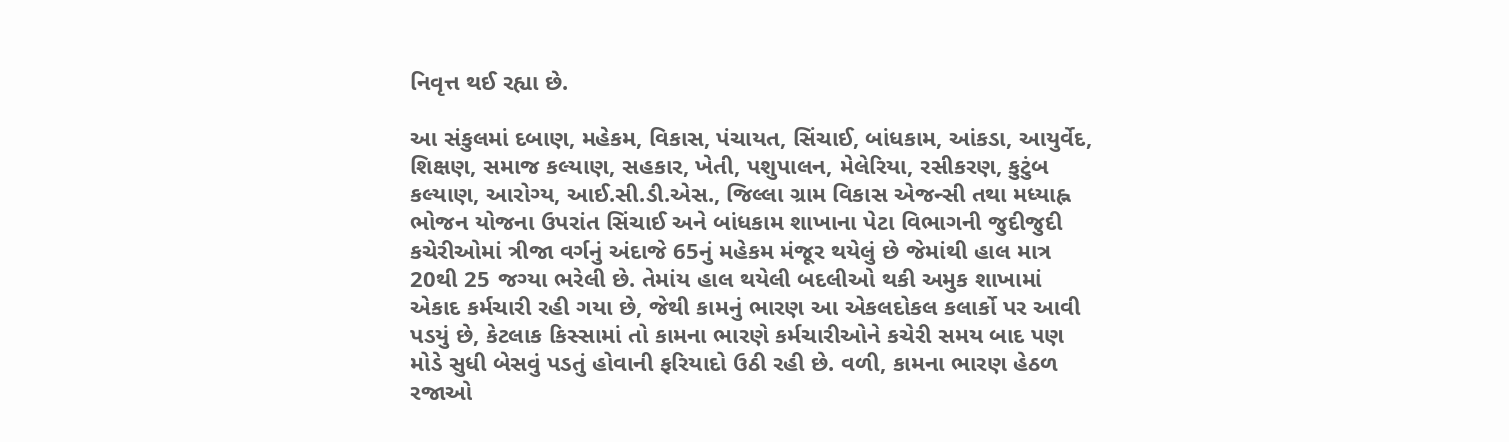નિવૃત્ત થઈ રહ્યા છે.

આ સંકુલમાં દબાણ, મહેકમ, વિકાસ, પંચાયત, સિંચાઈ, બાંધકામ, આંકડા, આયુર્વેદ, શિક્ષણ, સમાજ કલ્યાણ, સહકાર, ખેતી, પશુપાલન, મેલેરિયા, રસીકરણ, કુટુંબ કલ્યાણ, આરોગ્ય, આઈ.સી.ડી.એસ., જિલ્લા ગ્રામ વિકાસ એજન્સી તથા મધ્યાહ્ન ભોજન યોજના ઉપરાંત સિંચાઈ અને બાંધકામ શાખાના પેટા વિભાગની જુદીજુદી કચેરીઓમાં ત્રીજા વર્ગનું અંદાજે 65નું મહેકમ મંજૂર થયેલું છે જેમાંથી હાલ માત્ર 20થી 25 જગ્યા ભરેલી છે. તેમાંય હાલ થયેલી બદલીઓ થકી અમુક શાખામાં એકાદ કર્મચારી રહી ગયા છે, જેથી કામનું ભારણ આ એકલદોકલ કલાર્કો પર આવી પડયું છે, કેટલાક કિસ્સામાં તો કામના ભારણે કર્મચારીઓને કચેરી સમય બાદ પણ મોડે સુધી બેસવું પડતું હોવાની ફરિયાદો ઉઠી રહી છે. વળી, કામના ભારણ હેઠળ રજાઓ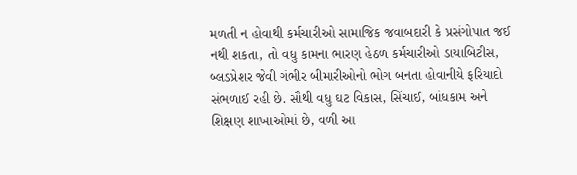મળતી ન હોવાથી કર્મચારીઓ સામાજિક જવાબદારી કે પ્રસંગોપાત જઈ નથી શકતા, તો વધુ કામના ભારણ હેઠળ કર્મચારીઓ ડાયાબિટીસ, બ્લડપ્રેશર જેવી ગંભીર બીમારીઓનો ભોગ બનતા હોવાનીયે ફરિયાદો સંભળાઈ રહી છે. સૌથી વધુ ઘટ વિકાસ, સિંચાઈ, બાંધકામ અને શિક્ષણ શાખાઓમાં છે, વળી આ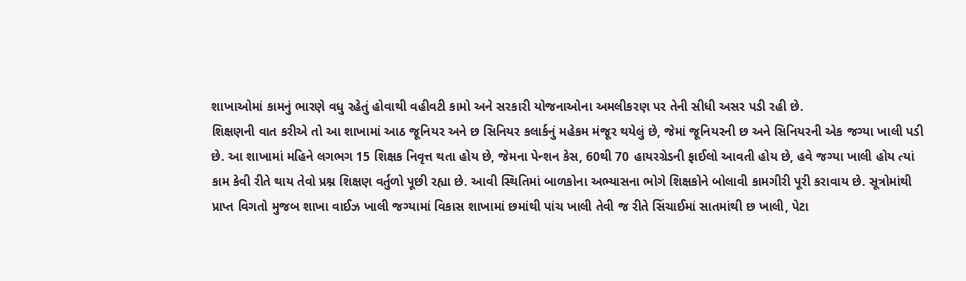શાખાઓમાં કામનું ભારણે વધુ રહેતું હોવાથી વહીવટી કામો અને સરકારી યોજનાઓના અમલીકરણ પર તેની સીધી અસર પડી રહી છે.
શિક્ષણની વાત કરીએ તો આ શાખામાં આઠ જૂનિયર અને છ સિનિયર કલાર્કનું મહેકમ મંજૂર થયેલું છે, જેમાં જૂનિયરની છ અને સિનિયરની એક જગ્યા ખાલી પડી છે. આ શાખામાં મહિને લગભગ 15 શિક્ષક નિવૃત્ત થતા હોય છે, જેમના પેન્શન કેસ, 60થી 70 હાયરગ્રેડની ફાઈલો આવતી હોય છે, હવે જગ્યા ખાલી હોય ત્યાં કામ કેવી રીતે થાય તેવો પ્રશ્ન શિક્ષણ વર્તુળો પૂછી રહ્યા છે. આવી સ્થિતિમાં બાળકોના અભ્યાસના ભોગે શિક્ષકોને બોલાવી કામગીરી પૂરી કરાવાય છે. સૂત્રોમાંથી પ્રાપ્ત વિગતો મુજબ શાખા વાઈઝ ખાલી જગ્યામાં વિકાસ શાખામાં છમાંથી પાંચ ખાલી તેવી જ રીતે સિંચાઈમાં સાતમાંથી છ ખાલી, પેટા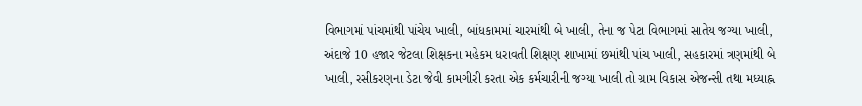વિભાગમાં પાંચમાંથી પાંચેય ખાલી, બાંધકામમાં ચારમાંથી બે ખાલી, તેના જ પેટા વિભાગમાં સાતેય જગ્યા ખાલી, અંદાજે 10 હજાર જેટલા શિક્ષકના મહેકમ ધરાવતી શિક્ષણ શાખામાં છમાંથી પાંચ ખાલી, સહકારમાં ત્રણમાંથી બે ખાલી, રસીકરણના ડેટા જેવી કામગીરી કરતા એક કર્મચારીની જગ્યા ખાલી તો ગ્રામ વિકાસ એજન્સી તથા મધ્યાહ્ન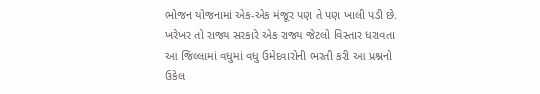ભોજન યોજનામાં એક-એક મંજૂર પણ તે પણ ખાલી પડી છે. ખરેખર તો રાજ્ય સરકારે એક રાજ્ય જેટલો વિસ્તાર ધરાવતા આ જિલ્લામાં વધુમાં વધુ ઉમેદવારોની ભરતી કરી આ પ્રશ્નનો ઉકેલ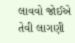લાવવો જોઈએ તેવી લાગણી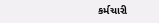કર્મચારી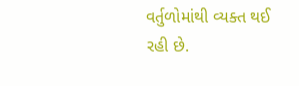વર્તુળોમાંથી વ્યક્ત થઈ રહી છે.